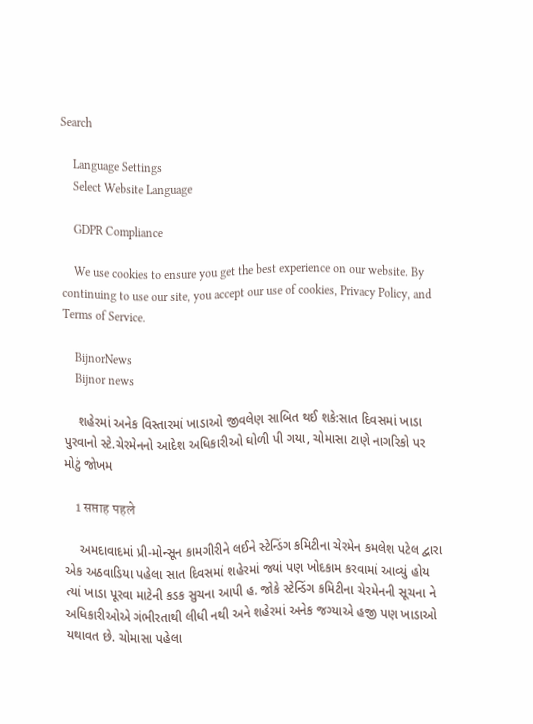Search

    Language Settings
    Select Website Language

    GDPR Compliance

    We use cookies to ensure you get the best experience on our website. By continuing to use our site, you accept our use of cookies, Privacy Policy, and Terms of Service.

    BijnorNews
    Bijnor news

    શહેરમાં અનેક વિસ્તારમાં ખાડાઓ જીવલેણ સાબિત થઈ શકે:સાત દિવસમાં ખાડા પુરવાનો સ્ટે.ચેરમેનનો આદેશ અધિકારીઓ ઘોળી પી ગયા, ચોમાસા ટાણે નાગરિકો પર મોટું જોખમ

    1 सप्ताह पहले

    અમદાવાદમાં પ્રી-મોન્સૂન કામગીરીને લઈને સ્ટેન્ડિંગ કમિટીના ચેરમેન કમલેશ પટેલ દ્વારા એક અઠવાડિયા પહેલા સાત દિવસમાં શહેરમાં જ્યાં પણ ખોદકામ કરવામાં આવ્યું હોય ત્યાં ખાડા પૂરવા માટેની કડક સુચના આપી હ. જોકે સ્ટેન્ડિંગ કમિટીના ચેરમેનની સૂચના ને અધિકારીઓએ ગંભીરતાથી લીધી નથી અને શહેરમાં અનેક જગ્યાએ હજી પણ ખાડાઓ યથાવત છે. ચોમાસા પહેલા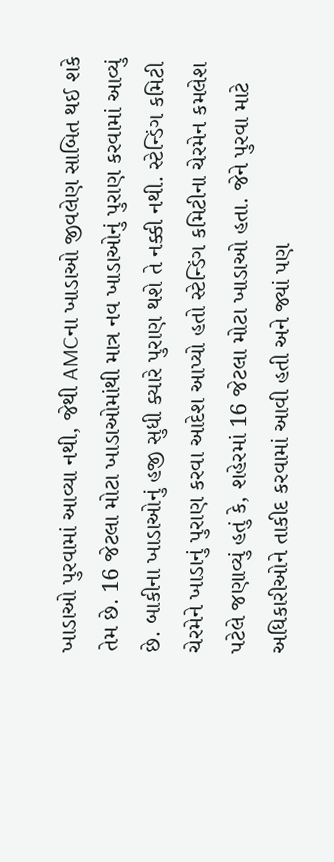ખાડાઓ પુરવામાં આવ્યા નથી, જેથી AMCના ખાડાઓ જીવલેણ સાબિત થઈ શકે તેમ છે. 16 જેટલા મોટા ખાડાઓમાંથી માત્ર નવ ખાડાઓનું પુરાણ કરવામાં આવ્યું છે. બાકીના ખાડાઓનું હજી સુધી ક્યારે પુરાણ થશે તે નક્કી નથી. સ્ટેન્ડિંગ કમિટી ચેરમેને ખાડાનું પુરાણ કરવા આદેશ આપ્યો હતો સ્ટેન્ડિંગ કમિટીના ચેરમેન કમલેશ પટેલે જણાવ્યું હતું કે, શહેરમાં 16 જેટલા મોટા ખાડાઓ હતા. જેને પુરવા માટે અધિકારીઓને તાકીદ કરવામાં આવી હતી અને જ્યાં પણ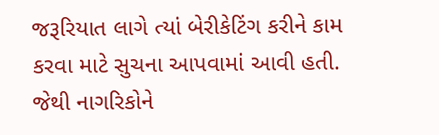જરૂરિયાત લાગે ત્યાં બેરીકેટિંગ કરીને કામ કરવા માટે સુચના આપવામાં આવી હતી. જેથી નાગરિકોને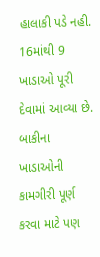હાલાકી પડે નહી. 16માંથી 9 ખાડાઓ પૂરી દેવામાં આવ્યા છે. બાકીના ખાડાઓની કામગીરી પૂર્ણ કરવા માટે પણ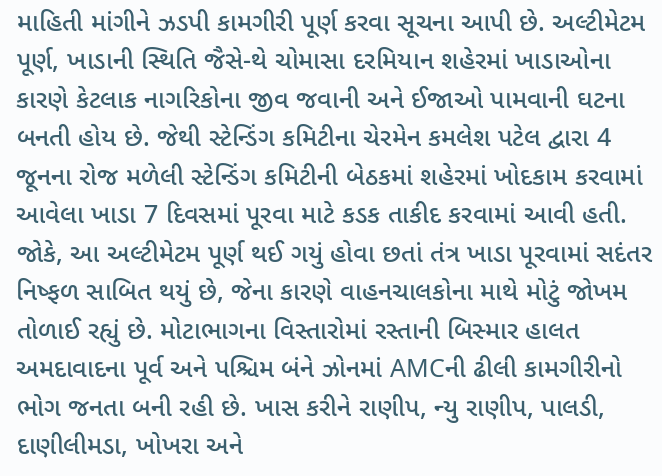માહિતી માંગીને ઝડપી કામગીરી પૂર્ણ કરવા સૂચના આપી છે. અલ્ટીમેટમ પૂર્ણ, ખાડાની સ્થિતિ જૈસે-થે ચોમાસા દરમિયાન શહેરમાં ખાડાઓના કારણે કેટલાક નાગરિકોના જીવ જવાની અને ઈજાઓ પામવાની ઘટના બનતી હોય છે. જેથી સ્ટેન્ડિંગ કમિટીના ચેરમેન કમલેશ પટેલ દ્વારા 4 જૂનના રોજ મળેલી સ્ટેન્ડિંગ કમિટીની બેઠકમાં શહેરમાં ખોદકામ કરવામાં આવેલા ખાડા 7 દિવસમાં પૂરવા માટે કડક તાકીદ કરવામાં આવી હતી. જોકે, આ અલ્ટીમેટમ પૂર્ણ થઈ ગયું હોવા છતાં તંત્ર ખાડા પૂરવામાં સદંતર નિષ્ફળ સાબિત થયું છે, જેના કારણે વાહનચાલકોના માથે મોટું જોખમ તોળાઈ રહ્યું છે. મોટાભાગના વિસ્તારોમાં રસ્તાની બિસ્માર હાલત અમદાવાદના પૂર્વ અને પશ્ચિમ બંને ઝોનમાં AMCની ઢીલી કામગીરીનો ભોગ જનતા બની રહી છે. ખાસ કરીને રાણીપ, ન્યુ રાણીપ, પાલડી, દાણીલીમડા, ખોખરા અને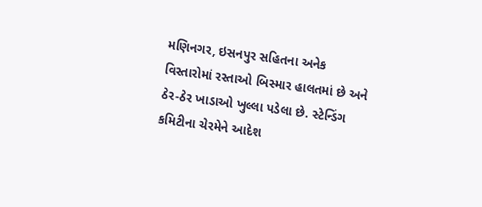મણિનગર, ઇસનપુર સહિતના અનેક વિસ્તારોમાં રસ્તાઓ બિસ્માર હાલતમાં છે અને ઠેર-ઠેર ખાડાઓ ખુલ્લા પડેલા છે. સ્ટેન્ડિંગ કમિટીના ચેરમેને આદેશ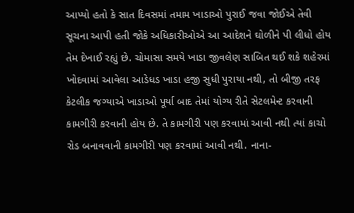આપ્યો હતો કે સાત દિવસમાં તમામ ખાડાઓ પુરાઈ જવા જોઈએ તેવી સૂચના આપી હતી જોકે અધિકારીઓએ આ આદેશને ઘોળીને પી લીધો હોય તેમ દેખાઈ રહ્યું છે. ચોમાસા સમયે ખાડા જીવલેણ સાબિત થઈ શકે શહેરમાં ખોદવામાં આવેલા આડેધડ ખાડા હજી સુધી પુરાયા નથી, તો બીજી તરફ કેટલીક જગ્યાએ ખાડાઓ પૂર્યા બાદ તેમાં યોગ્ય રીતે સેટલમેન્ટ કરવાની કામગીરી કરવાની હોય છે. તે કામગીરી પણ કરવામાં આવી નથી ત્યાં કાચો રોડ બનાવવાની કામગીરી પણ કરવામાં આવી નથી. નાના-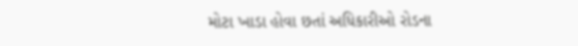મોટા ખાડા હોવા છતાં અધિકારીઓ રોડના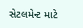સેટલમેન્ટ માટે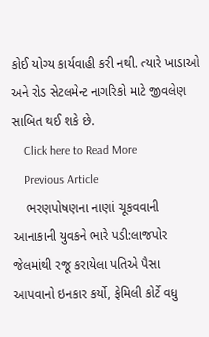કોઈ યોગ્ય કાર્યવાહી કરી નથી. ત્યારે ખાડાઓ અને રોડ સેટલમેન્ટ નાગરિકો માટે જીવલેણ સાબિત થઈ શકે છે.
    Click here to Read More
    Previous Article
    ભરણપોષણના નાણાં ચૂકવવાની આનાકાની યુવકને ભારે પડી:લાજપોર જેલમાંથી રજૂ કરાયેલા પતિએ પૈસા આપવાનો ઇનકાર કર્યો, ફેમિલી કોર્ટે વધુ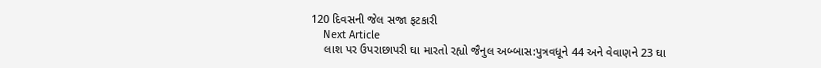120 દિવસની જેલ સજા ફટકારી
    Next Article
    લાશ પર ઉપરાછાપરી ઘા મારતો રહ્યો જૈનુલ અબ્બાસ:પુત્રવધૂને 44 અને વેવાણને 23 ઘા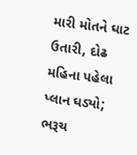મારી મોતને ઘાટ ઉતારી, દોઢ મહિના પહેલા પ્લાન ઘડ્યો; ભરૂચ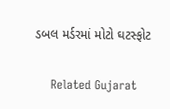ડબલ મર્ડરમાં મોટો ઘટસ્ફોટ

    Related Gujarat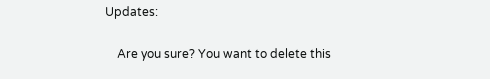Updates:

    Are you sure? You want to delete this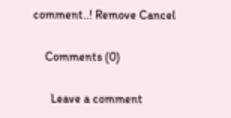comment..! Remove Cancel

    Comments (0)

      Leave a comment